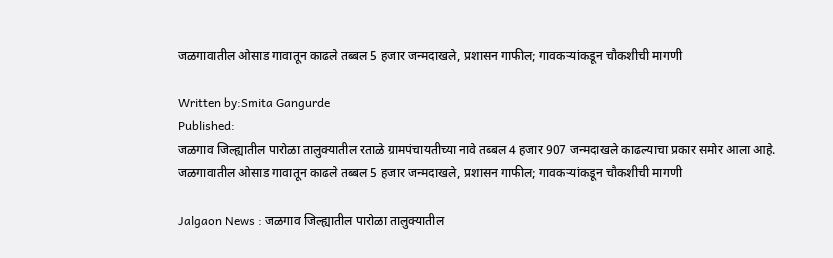जळगावातील ओसाड गावातून काढले तब्बल 5 हजार जन्मदाखले, प्रशासन गाफील; गावकऱ्यांकडून चौकशीची मागणी

Written by:Smita Gangurde
Published:
जळगाव जिल्ह्यातील पारोळा तालुक्यातील रताळे ग्रामपंचायतीच्या नावे तब्बल 4 हजार 907 जन्मदाखले काढल्याचा प्रकार समोर आला आहे.
जळगावातील ओसाड गावातून काढले तब्बल 5 हजार जन्मदाखले, प्रशासन गाफील; गावकऱ्यांकडून चौकशीची मागणी

Jalgaon News : जळगाव जिल्ह्यातील पारोळा तालुक्यातील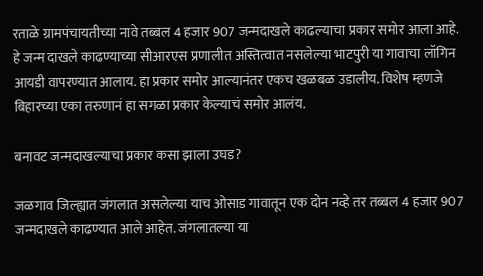रताळे ग्रामपंचायतीच्या नावे तब्बल 4 हजार 907 जन्मदाखले काढल्याचा प्रकार समोर आला आहे. हे जन्म दाखले काढण्याच्या सीआरएस प्रणालीत अस्तित्वात नसलेल्या भाटपुरी या गावाचा लॉगिन आयडी वापरण्यात आलाय. हा प्रकार समोर आल्यानंतर एकच खळबळ उडालीय. विशेष म्हणजे बिहारच्या एका तरुणानं हा सगळा प्रकार केल्याचं समोर आलंय.

बनावट जन्मदाखल्याचा प्रकार कसा झाला उघड?

जळगाव जिल्ह्यात जंगलात असलेल्या याच ओसाड गावातून एक दोन नव्हे तर तब्बल 4 हजार 907 जन्मदाखले काढण्यात आले आहेत. जंगलातल्या या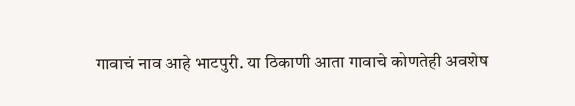गावाचं नाव आहे भाटपुरी. या ठिकाणी आता गावाचे कोणतेही अवशेष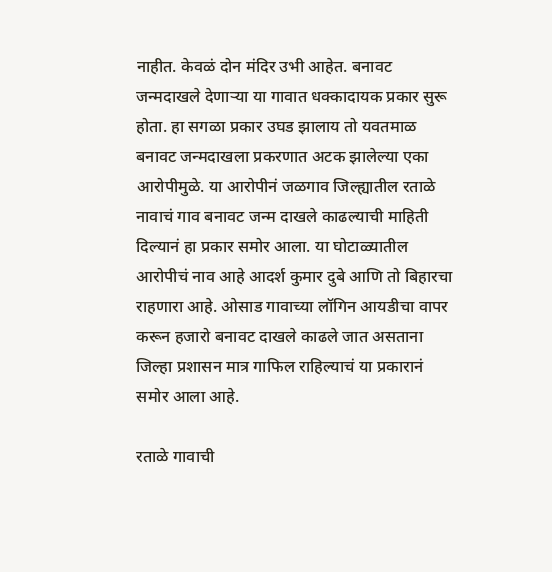नाहीत. केवळं दोन मंदिर उभी आहेत. बनावट जन्मदाखले देणाऱ्या या गावात धक्कादायक प्रकार सुरू होता. हा सगळा प्रकार उघड झालाय तो यवतमाळ बनावट जन्मदाखला प्रकरणात अटक झालेल्या एका आरोपीमुळे. या आरोपीनं जळगाव जिल्ह्यातील रताळे नावाचं गाव बनावट जन्म दाखले काढल्याची माहिती दिल्यानं हा प्रकार समोर आला. या घोटाळ्यातील आरोपीचं नाव आहे आदर्श कुमार दुबे आणि तो बिहारचा राहणारा आहे. ओसाड गावाच्या लॉगिन आयडीचा वापर करून हजारो बनावट दाखले काढले जात असताना जिल्हा प्रशासन मात्र गाफिल राहिल्याचं या प्रकारानं समोर आला आहे.

रताळे गावाची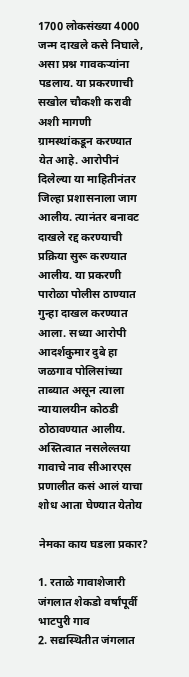1700 लोकसंख्या 4000 जन्म दाखले कसे निघाले, असा प्रश्न गावकऱ्यांना पडलाय. या प्रकरणाची सखोल चौकशी करावी अशी मागणी ग्रामस्थांकडून करण्यात येत आहे. आरोपीनं दिलेल्या या माहितीनंतर जिल्हा प्रशासनाला जाग आलीय. त्यानंतर बनावट दाखले रद्द करण्याची प्रक्रिया सुरू करण्यात आलीय. या प्रकरणी पारोळा पोलीस ठाण्यात गुन्हा दाखल करण्यात आला. सध्या आरोपी आदर्शकुमार दुबे हा जळगाव पोलिसांच्या ताब्यात असून त्याला न्यायालयीन कोठडी ठोठावण्यात आलीय. अस्तित्वात नसलेल्तया गावाचे नाव सीआरएस प्रणालीत कसं आलं याचा शोध आता घेण्यात येतोय

नेमका काय घडला प्रकार?

1. रताळे गावाशेजारी जंगलात शेकडो वर्षांपूर्वी भाटपुरी गाव
2. सद्यस्थितीत जंगलात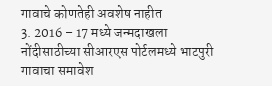गावाचे कोणतेही अवशेष नाहीत
3. 2016 – 17 मध्ये जन्मदाखला नोंदीसाठीच्या सीआरएस पोर्टलमध्ये भाटपुरी गावाचा समावेश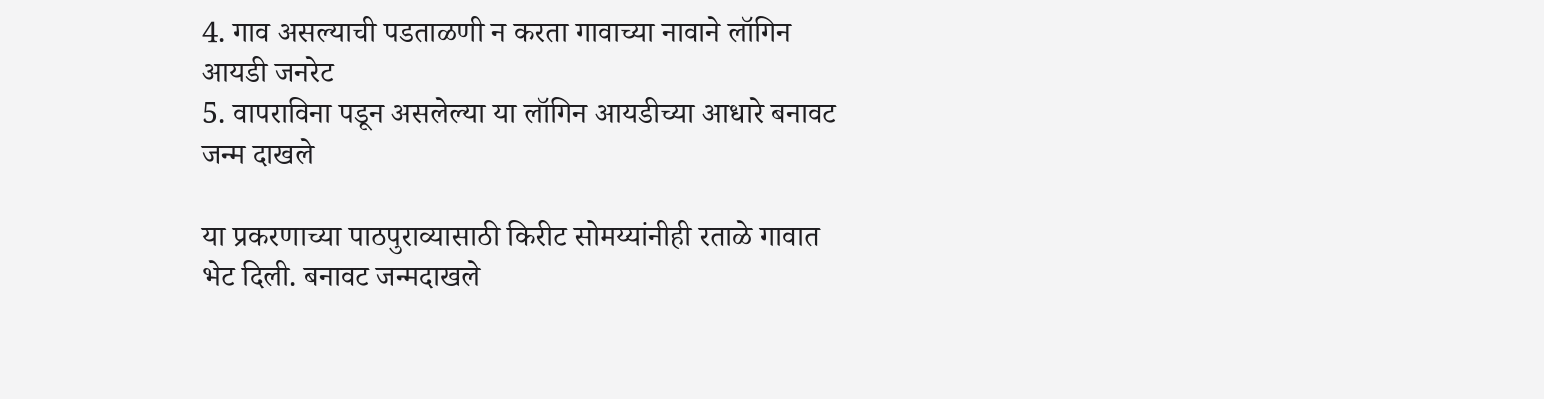4. गाव असल्याची पडताळणी न करता गावाच्या नावाने लॉगिन आयडी जनरेट
5. वापराविना पडून असलेल्या या लॉगिन आयडीच्या आधारे बनावट जन्म दाखले

या प्रकरणाच्या पाठपुराव्यासाठी किरीट सोमय्यांनीही रताळे गावात भेट दिली. बनावट जन्मदाखले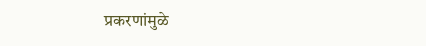प्रकरणांमुळे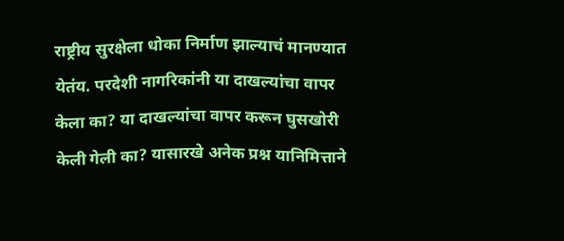राष्ट्रीय सुरक्षेला धोका निर्माण झाल्याचं मानण्यात येतंय. परदेशी नागरिकांनी या दाखल्यांचा वापर केला का? या दाखल्यांचा वापर करून घुसखोरी केली गेली का? यासारखे अनेक प्रश्न यानिमित्ताने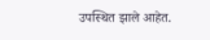उपस्थित झाले आहेत.